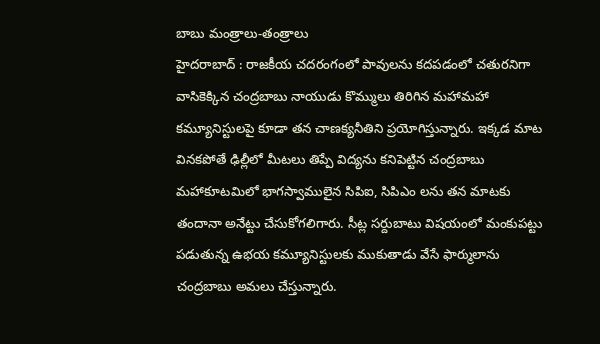బాబు మంత్రాలు-తంత్రాలు
హైదరాబాద్ : రాజకీయ చదరంగంలో పావులను కదపడంలో చతురనిగా వాసికెక్కిన చంద్రబాబు నాయుడు కొమ్ములు తిరిగిన మహామహా కమ్యూనిస్టులపై కూడా తన చాణక్యనీతిని ప్రయోగిస్తున్నారు. ఇక్కడ మాట వినకపోతే ఢిల్లీలో మీటలు తిప్పే విద్యను కనిపెట్టిన చంద్రబాబు మహాకూటమిలో భాగస్వాములైన సిపిఐ, సిపిఎం లను తన మాటకు తందానా అనేట్టు చేసుకోగలిగారు. సీట్ల సర్దుబాటు విషయంలో మంకుపట్టు పడుతున్న ఉభయ కమ్యూనిస్టులకు ముకుతాడు వేసే ఫార్ములాను చంద్రబాబు అమలు చేస్తున్నారు.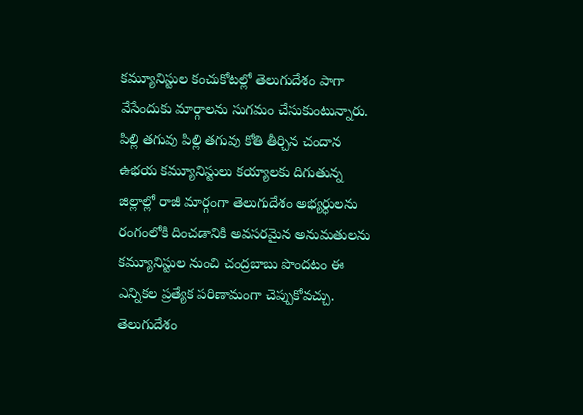కమ్యూనిస్టుల కంచుకోటల్లో తెలుగుదేశం పాగా వేసేందుకు మార్గాలను సుగమం చేసుకుంటున్నారు. పిల్లి తగువు పిల్లి తగువు కోతి తీర్చిన చందాన ఉభయ కమ్యూనిస్టులు కయ్యాలకు దిగుతున్న జిల్లాల్లో రాజీ మార్గంగా తెలుగుదేశం అభ్యర్ధులను రంగంలోకి దించడానికి అవసరమైన అనుమతులను కమ్యూనిస్టుల నుంచి చంద్రబాబు పొందటం ఈ ఎన్నికల ప్రత్యేక పరిణామంగా చెప్పుకోవచ్చు. తెలుగుదేశం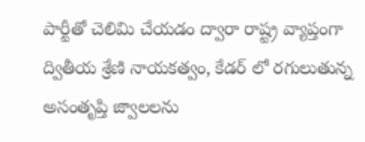పార్టీతో చెలిమి చేయడం ద్వారా రాష్ట్ర వ్యాప్తంగా ద్వితీయ శ్రేణి నాయకత్వం, కేడర్ లో రగులుతున్న అసంతృప్తి జ్వాలలను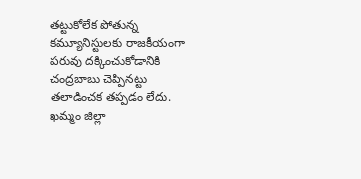తట్టుకోలేక పోతున్న కమ్యూనిస్టులకు రాజకీయంగా పరువు దక్కించుకోడానికి చంద్రబాబు చెప్పినట్టు తలాడించక తప్పడం లేదు.
ఖమ్మం జిల్లా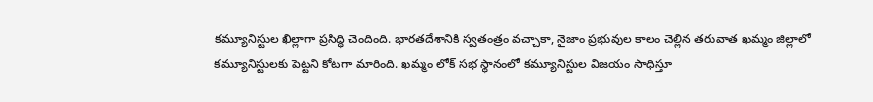కమ్యూనిస్టుల ఖిల్లాగా ప్రసిద్ధి చెందింది. భారతదేశానికి స్వతంత్రం వచ్చాకా, నైజాం ప్రభువుల కాలం చెల్లిన తరువాత ఖమ్మం జిల్లాలో కమ్యూనిస్టులకు పెట్టని కోటగా మారింది. ఖమ్మం లోక్ సభ స్థానంలో కమ్యూనిస్టుల విజయం సాధిస్తూ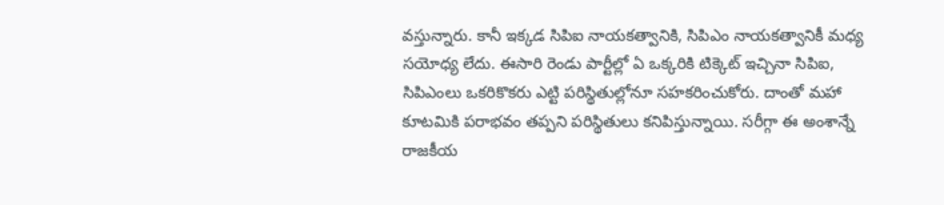వస్తున్నారు. కానీ ఇక్కడ సిపిఐ నాయకత్వానికి, సిపిఎం నాయకత్వానికీ మధ్య సయోధ్య లేదు. ఈసారి రెండు పార్టీల్లో ఏ ఒక్కరికి టిక్కెట్ ఇచ్చినా సిపిఐ, సిపిఎంలు ఒకరికొకరు ఎట్టి పరిస్థితుల్లోనూ సహకరించుకోరు. దాంతో మహా కూటమికి పరాభవం తప్పని పరిస్థితులు కనిపిస్తున్నాయి. సరీగ్గా ఈ అంశాన్నే రాజకీయ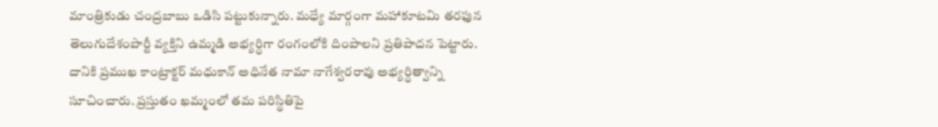మాంత్రికుడు చంద్రబాబు ఒడిసి పట్టుకున్నారు. మధ్యే మార్గంగా మహాకూటమి తరఫున తెలుగుదేశంపార్టీ వ్యక్తిని ఉమ్మడి అభ్యర్ధిగా రంగంలోకి దింపాలని ప్రతిపాదన పెట్టారు. దానికి ప్రముఖ కాంట్రాక్టర్ మధుకాన్ అధినేత నామా నాగేశ్వరరావు అభ్యర్ధిత్వాన్ని సూచించారు. ప్రస్తుతం ఖమ్మంలో తమ పరిస్థితిపై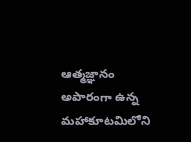ఆత్మజ్ఞానం అపారంగా ఉన్న మహాకూటమిలోని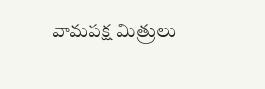వామపక్ష మిత్రులు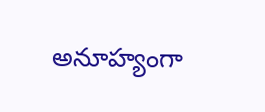అనూహ్యంగా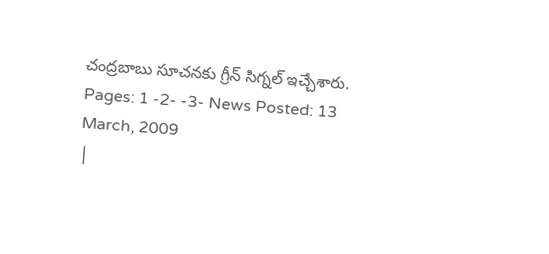చంద్రబాబు సూచనకు గ్రీన్ సిగ్నల్ ఇచ్చేశారు.
Pages: 1 -2- -3- News Posted: 13 March, 2009
|